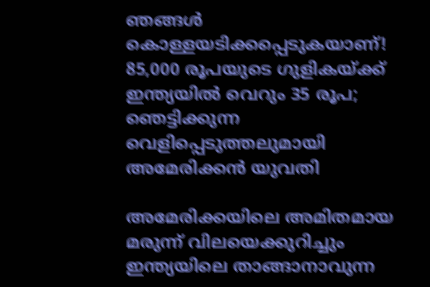ഞങ്ങൾ കൊള്ളയടിക്കപ്പെടുകയാണ്! 85,000 രൂപയുടെ ഗുളികയ്ക്ക് ഇന്ത്യയിൽ വെറും 35 രൂപ; ഞെട്ടിക്കുന്ന വെളിപ്പെടുത്തലുമായി അമേരിക്കൻ യുവതി

അമേരിക്കയിലെ അമിതമായ മരുന്ന് വിലയെക്കുറിച്ചും ഇന്ത്യയിലെ താങ്ങാനാവുന്ന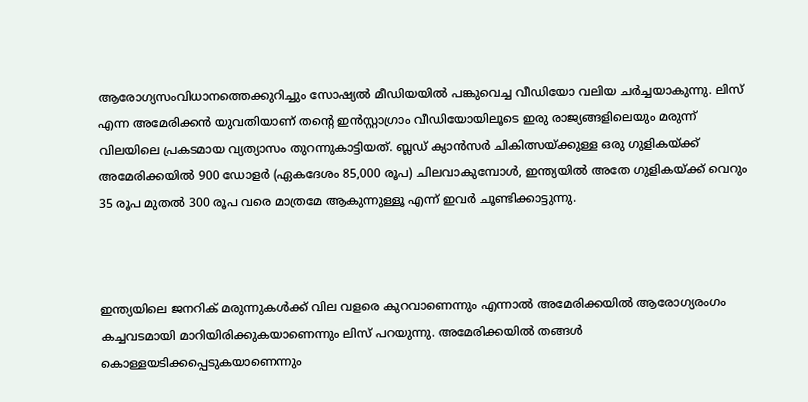ആരോഗ്യസംവിധാനത്തെക്കുറിച്ചും സോഷ്യല്‍ മീഡിയയില്‍ പങ്കുവെച്ച വീഡിയോ വലിയ ചർച്ചയാകുന്നു. ലിസ് എന്ന അമേരിക്കൻ യുവതിയാണ് തന്റെ ഇൻസ്റ്റാഗ്രാം വീഡിയോയിലൂടെ ഇരു രാജ്യങ്ങളിലെയും മരുന്ന് വിലയിലെ പ്രകടമായ വ്യത്യാസം തുറന്നുകാട്ടിയത്. ബ്ലഡ് ക്യാൻസർ ചികിത്സയ്ക്കുള്ള ഒരു ഗുളികയ്ക്ക് അമേരിക്കയില്‍ 900 ഡോളർ (ഏകദേശം 85,000 രൂപ) ചിലവാകുമ്പോള്‍, ഇന്ത്യയില്‍ അതേ ഗുളികയ്ക്ക് വെറും 35 രൂപ മുതല്‍ 300 രൂപ വരെ മാത്രമേ ആകുന്നുള്ളൂ എന്ന് ഇവർ ചൂണ്ടിക്കാട്ടുന്നു.



ഇന്ത്യയിലെ ജനറിക് മരുന്നുകള്‍ക്ക് വില വളരെ കുറവാണെന്നും എന്നാല്‍ അമേരിക്കയില്‍ ആരോഗ്യരംഗം കച്ചവടമായി മാറിയിരിക്കുകയാണെന്നും ലിസ് പറയുന്നു. അമേരിക്കയില്‍ തങ്ങള്‍ കൊള്ളയടിക്കപ്പെടുകയാണെന്നും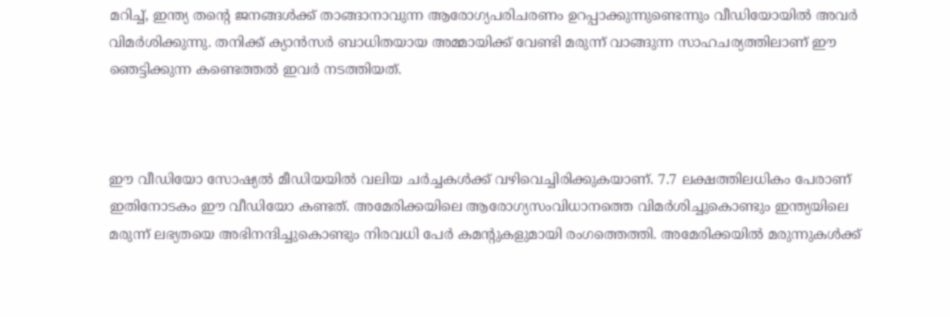മറിച്ച്‌, ഇന്ത്യ തന്റെ ജനങ്ങള്‍ക്ക് താങ്ങാനാവുന്ന ആരോഗ്യപരിചരണം ഉറപ്പാക്കുന്നുണ്ടെന്നും വീഡിയോയില്‍ അവർ വിമർശിക്കുന്നു. തനിക്ക് ക്യാൻസർ ബാധിതയായ അമ്മായിക്ക് വേണ്ടി മരുന്ന് വാങ്ങുന്ന സാഹചര്യത്തിലാണ് ഈ ഞെട്ടിക്കുന്ന കണ്ടെത്തല്‍ ഇവർ നടത്തിയത്.



ഈ വീഡിയോ സോഷ്യല്‍ മീഡിയയില്‍ വലിയ ചർച്ചകള്‍ക്ക് വഴിവെച്ചിരിക്കുകയാണ്. 7.7 ലക്ഷത്തിലധികം പേരാണ് ഇതിനോടകം ഈ വീഡിയോ കണ്ടത്. അമേരിക്കയിലെ ആരോഗ്യസംവിധാനത്തെ വിമർശിച്ചുകൊണ്ടും ഇന്ത്യയിലെ മരുന്ന് ലഭ്യതയെ അഭിനന്ദിച്ചുകൊണ്ടും നിരവധി പേർ കമന്റുകളുമായി രംഗത്തെത്തി. അമേരിക്കയില്‍ മരുന്നുകള്‍ക്ക്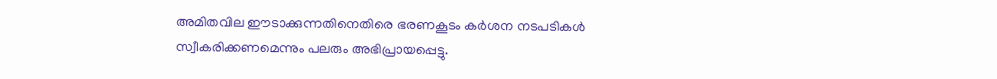അമിതവില ഈടാക്കുന്നതിനെതിരെ ഭരണകൂടം കർശന നടപടികള്‍ സ്വീകരിക്കണമെന്നും പലരും അഭിപ്രായപ്പെട്ടു.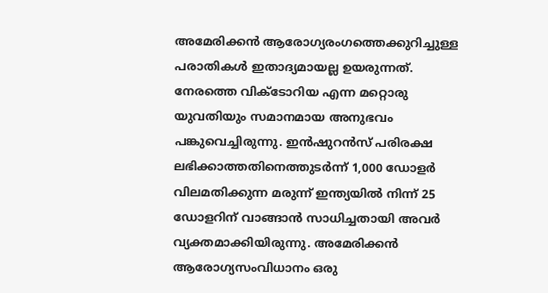അമേരിക്കൻ ആരോഗ്യരംഗത്തെക്കുറിച്ചുള്ള പരാതികള്‍ ഇതാദ്യമായല്ല ഉയരുന്നത്. നേരത്തെ വിക്ടോറിയ എന്ന മറ്റൊരു യുവതിയും സമാനമായ അനുഭവം പങ്കുവെച്ചിരുന്നു. ഇൻഷുറൻസ് പരിരക്ഷ ലഭിക്കാത്തതിനെത്തുടർന്ന് 1,000 ഡോളർ വിലമതിക്കുന്ന മരുന്ന് ഇന്ത്യയില്‍ നിന്ന് 25 ഡോളറിന് വാങ്ങാൻ സാധിച്ചതായി അവർ വ്യക്തമാക്കിയിരുന്നു. അമേരിക്കൻ ആരോഗ്യസംവിധാനം ഒരു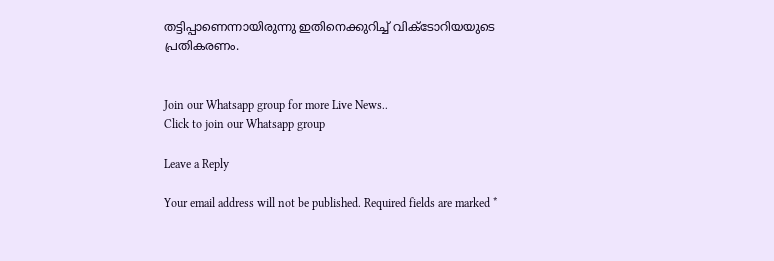തട്ടിപ്പാണെന്നായിരുന്നു ഇതിനെക്കുറിച്ച്‌ വിക്ടോറിയയുടെ പ്രതികരണം.


Join our Whatsapp group for more Live News..
Click to join our Whatsapp group

Leave a Reply

Your email address will not be published. Required fields are marked *